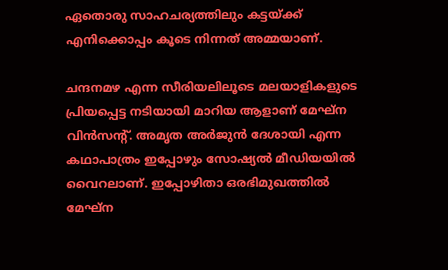ഏതൊരു സാഹചര്യത്തിലും കട്ടയ്ക്ക് എനിക്കൊപ്പം കൂടെ നിന്നത് അമ്മയാണ്.

ചന്ദനമഴ എന്ന സീരിയലിലൂടെ മലയാളികളുടെ പ്രിയപ്പെട്ട നടിയായി മാറിയ ആളാണ് മേഘ്‌ന വിന്‍സന്റ്. അമൃത അര്‍ജുന്‍ ദേശായി എന്ന കഥാപാത്രം ഇപ്പോഴും സോഷ്യല്‍ മീഡിയയില്‍ വൈറലാണ്. ഇപ്പോഴിതാ ഒരഭിമുഖത്തിൽ മേഘ്ന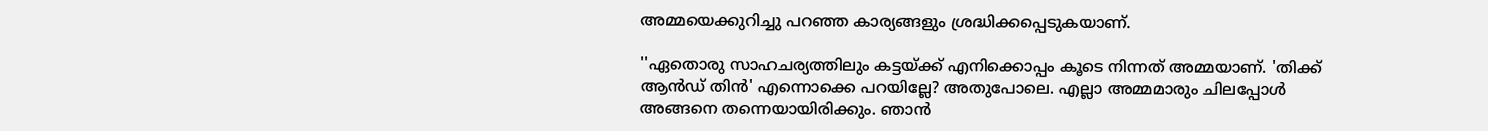അമ്മയെക്കുറിച്ചു പറഞ്ഞ കാര്യങ്ങളും ശ്രദ്ധിക്കപ്പെടുകയാണ്.

''ഏതൊരു സാഹചര്യത്തിലും കട്ടയ്ക്ക് എനിക്കൊപ്പം കൂടെ നിന്നത് അമ്മയാണ്. 'തിക്ക് ആൻഡ് തിൻ' എന്നൊക്കെ പറയില്ലേ? അതുപോലെ. എല്ലാ അമ്മമാരും ചിലപ്പോൾ അങ്ങനെ തന്നെയായിരിക്കും. ഞാൻ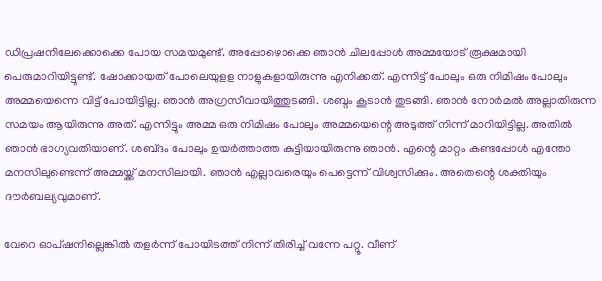ഡിപ്രഷനിലേക്കൊക്കെ പോയ സമയമുണ്ട്. അപ്പോഴൊക്കെ ഞാൻ ചിലപ്പോൾ അമ്മയോട് രൂക്ഷമായി പെരുമാറിയിട്ടുണ്ട്. ഷോക്കായത് പോലെയുളള നാളുകളായിരുന്നു എനിക്കത്. എന്നിട്ട് പോലും ഒരു നിമിഷം പോലും അമ്മയെന്നെ വിട്ട് പോയിട്ടില്ല. ഞാൻ‌ അഗ്രസീവായിത്തുടങ്ങി. ശബ്ദം കൂടാൻ തുടങ്ങി. ഞാൻ നോർമൽ അല്ലാതിരുന്ന സമയം ആയിരുന്നു അത്. എന്നിട്ടും അമ്മ ഒരു നിമിഷം പോലും അമ്മയെന്റെ അടുത്ത് നിന്ന് മാറിയിട്ടില്ല. അതിൽ ഞാൻ ഭാഗ്യവതിയാണ്. ശബ്‍ദം പോലും ഉയർത്താത്ത കുട്ടിയായിരുന്നു ഞാൻ. എന്റെ മാറ്റം കണ്ടപ്പോൾ എന്തോ മനസിലുണ്ടെന്ന് അമ്മയ്ക്ക് മനസിലായി. ഞാൻ എല്ലാവരെയും പെട്ടെന്ന് വിശ്വസിക്കും. അതെന്റെ ശക്തിയും ദൗർബല്യവുമാണ്.

വേറെ ഓപ്ഷനില്ലെങ്കിൽ തളർന്ന് പോയിടത്ത് നിന്ന് തിരിച്ച് വന്നേ പറ്റൂ. വീണ്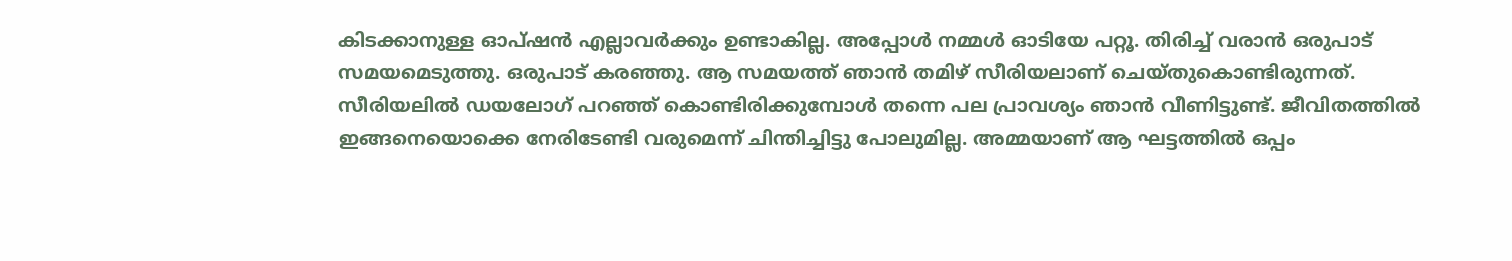കിടക്കാനുള്ള ഓപ്ഷൻ എല്ലാവർക്കും ഉണ്ടാകില്ല. അപ്പോൾ നമ്മൾ ഓടിയേ പറ്റൂ. തിരിച്ച് വരാൻ ഒരുപാട് സമയമെടുത്തു. ഒരുപാട് കരഞ്ഞു. ആ സമയത്ത് ഞാൻ തമിഴ് സീരിയലാണ് ചെയ്‍തുകൊണ്ടിരുന്നത്. സീരിയലിൽ ഡയലോഗ് പറഞ്ഞ് കൊണ്ടിരിക്കുമ്പോൾ തന്നെ പല പ്രാവശ്യം ഞാൻ വീണിട്ടുണ്ട്. ജീവിതത്തിൽ ഇങ്ങനെയൊക്കെ നേരിടേണ്ടി വരുമെന്ന് ചിന്തിച്ചിട്ടു പോലുമില്ല. അമ്മയാണ് ആ ഘട്ടത്തിൽ ഒപ്പം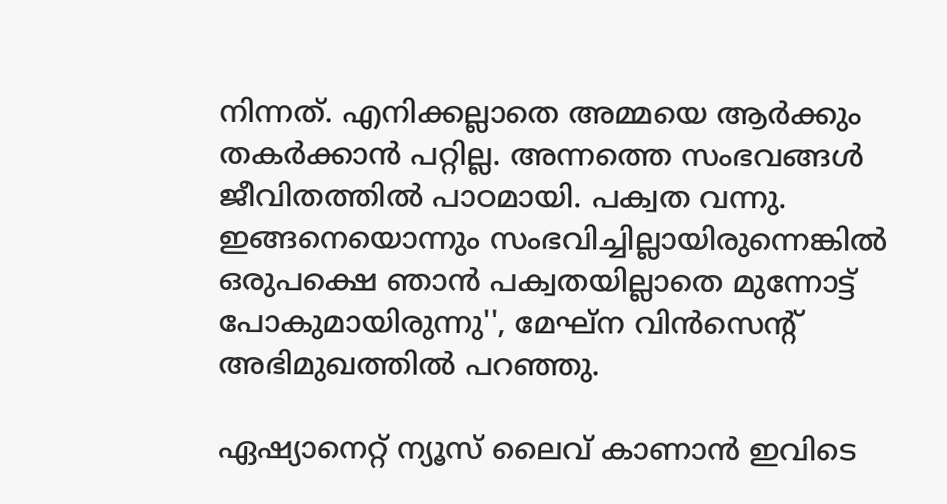നിന്നത്. എനിക്കല്ലാതെ അമ്മയെ ആർക്കും തകർക്കാൻ പറ്റില്ല. അന്നത്തെ സംഭവങ്ങൾ ജീവിതത്തിൽ പാഠമായി. പക്വത വന്നു. ഇങ്ങനെയൊന്നും സംഭവിച്ചില്ലായിരുന്നെങ്കിൽ ഒരുപക്ഷെ ഞാൻ പക്വതയില്ലാതെ മുന്നോട്ട് പോകുമായിരുന്നു'', മേഘ്ന വിൻസെന്റ് അഭിമുഖത്തിൽ പറഞ്ഞു.

ഏഷ്യാനെറ്റ് ന്യൂസ് ലൈവ് കാണാന്‍ ഇവിടെ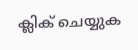ക്ലിക് ചെയ്യുക